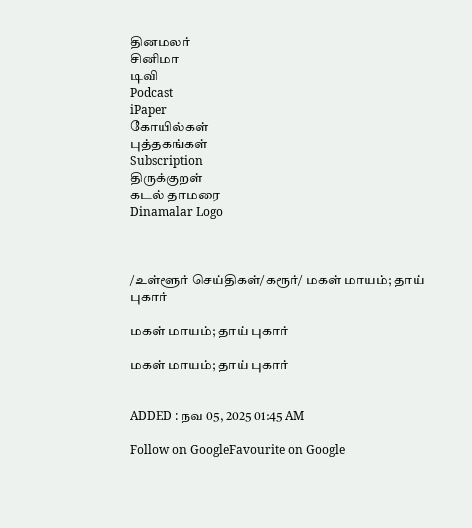தினமலர்
சினிமா
டிவி
Podcast
iPaper
கோயில்கள்
புத்தகங்கள்
Subscription
திருக்குறள்
கடல் தாமரை
Dinamalar Logo



/உள்ளூர் செய்திகள்/கரூர்/ மகள் மாயம்; தாய் புகார்

மகள் மாயம்; தாய் புகார்

மகள் மாயம்; தாய் புகார்


ADDED : நவ 05, 2025 01:45 AM

Follow on GoogleFavourite on Google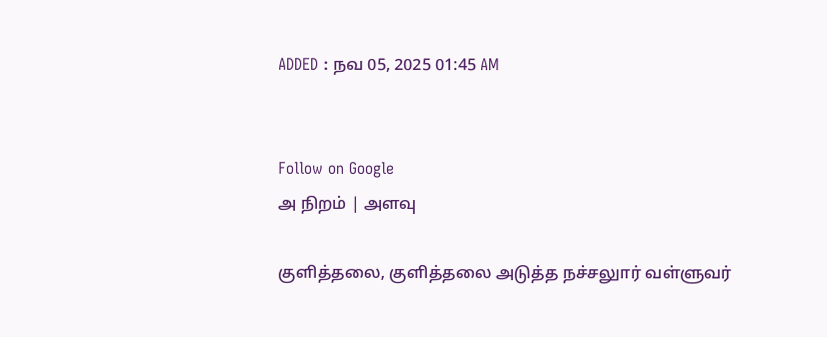ADDED : நவ 05, 2025 01:45 AM


Follow on Google
அ நிறம் | அளவு

குளித்தலை, குளித்தலை அடுத்த நச்சலுார் வள்ளுவர்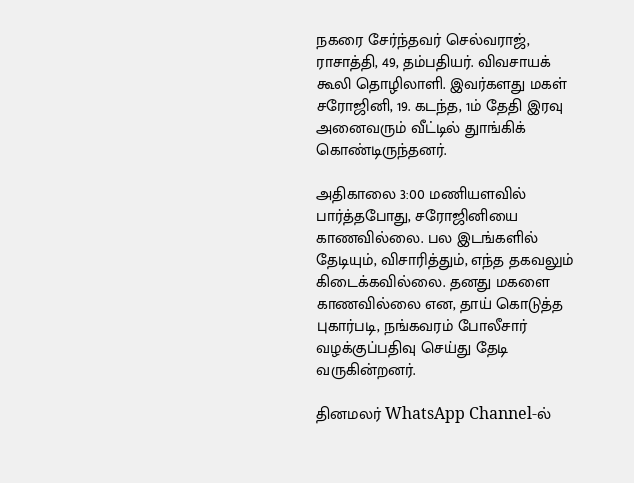நகரை சேர்ந்தவர் செல்வராஜ், ராசாத்தி, 49, தம்பதியர். விவசாயக் கூலி தொழிலாளி. இவர்களது மகள் சரோஜினி, 19. கடந்த, 1ம் தேதி இரவு அனைவரும் வீட்டில் துாங்கிக் கொண்டிருந்தனர்.

அதிகாலை 3:00 மணியளவில் பார்த்தபோது, சரோஜினியை காணவில்லை. பல இடங்களில் தேடியும், விசாரித்தும், எந்த தகவலும் கிடைக்கவில்லை. தனது மகளை காணவில்லை என, தாய் கொடுத்த புகார்படி, நங்கவரம் போலீசார் வழக்குப்பதிவு செய்து தேடி வருகின்றனர்.

தினமலர் WhatsApp Channel-ல்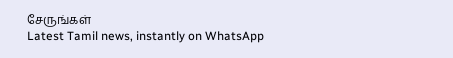சேருங்கள்
Latest Tamil news, instantly on WhatsApp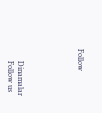Follow





      Dinamalar
      Follow us